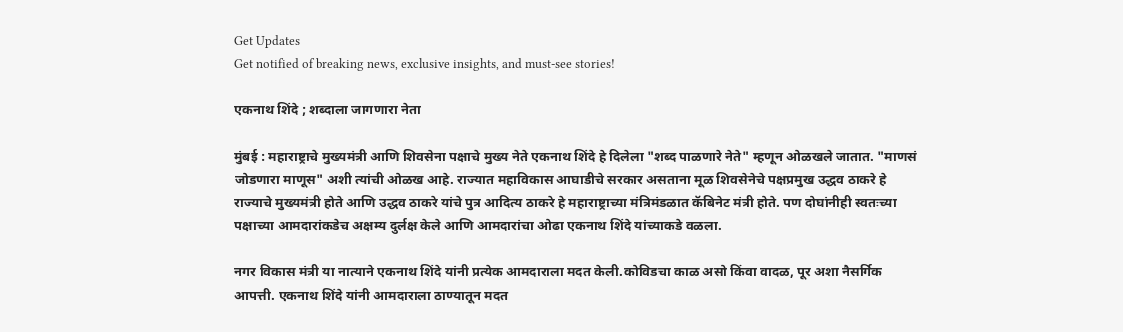Get Updates
Get notified of breaking news, exclusive insights, and must-see stories!

एकनाथ शिंदे ; शब्दाला जागणारा नेता

मुंबई : महाराष्ट्राचे मुख्यमंत्री आणि शिवसेना पक्षाचे मुख्य नेते एकनाथ शिंदे हे दिलेला "शब्द पाळणारे नेते" म्हणून ओळखले जातात. "माणसं जोडणारा माणूस" अशी त्यांची ओळख आहे. राज्यात महाविकास आघाडीचे सरकार असताना मूळ शिवसेनेचे पक्षप्रमुख उद्धव ठाकरे हे राज्याचे मुख्यमंत्री होते आणि उद्धव ठाकरे यांचे पुत्र आदित्य ठाकरे हे महाराष्ट्राच्या मंत्रिमंडळात कॅबिनेट मंत्री होते. पण दोघांनीही स्वतःच्या पक्षाच्या आमदारांकडेच अक्षम्य दुर्लक्ष केले आणि आमदारांचा ओढा एकनाथ शिंदे यांच्याकडे वळला.

नगर विकास मंत्री या नात्याने एकनाथ शिंदे यांनी प्रत्येक आमदाराला मदत केली.कोविडचा काळ असो किंवा वादळ, पूर अशा नैसर्गिक आपत्ती. एकनाथ शिंदे यांनी आमदाराला ठाण्यातून मदत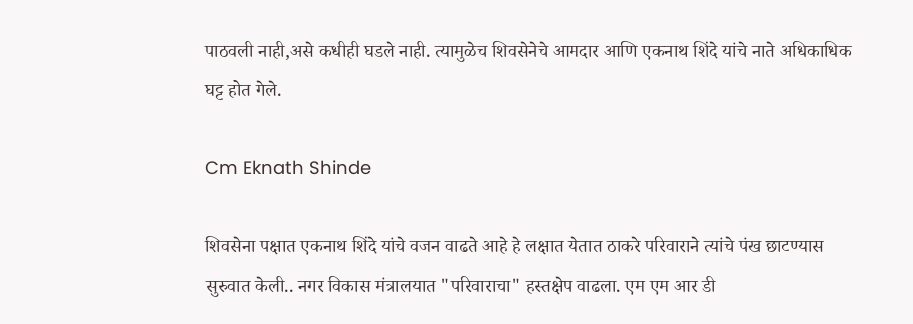पाठवली नाही,असे कधीही घडले नाही. त्यामुळेच शिवसेनेचे आमदार आणि एकनाथ शिंदे यांचे नाते अधिकाधिक घट्ट होत गेले.

Cm Eknath Shinde

शिवसेना पक्षात एकनाथ शिंदे यांचे वजन वाढते आहे हे लक्षात येतात ठाकरे परिवाराने त्यांचे पंख छाटण्यास सुरुवात केली.. नगर विकास मंत्रालयात "परिवाराचा" हस्तक्षेप वाढला. एम एम आर डी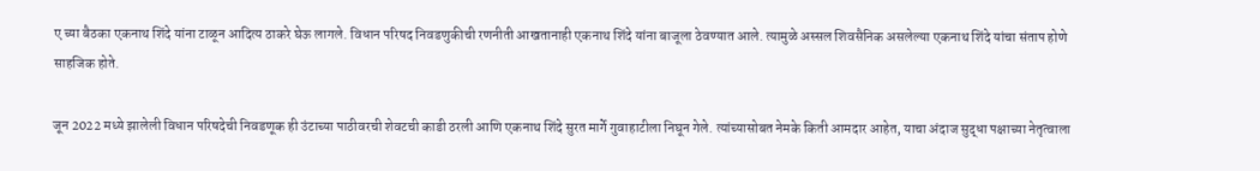ए च्या बैठका एकनाथ शिंदे यांना टाळून आदित्य ठाकरे घेऊ लागले. विधान परिषद निवडणुकीची रणनीती आखतानाही एकनाथ शिंदे यांना बाजूला ठेवण्यात आले. त्यामुळे अस्सल शिवसैनिक असलेल्या एकनाथ शिंदे यांचा संताप होणे साहजिक होते.

जून 2022 मध्ये झालेली विधान परिषदेची निवडणूक ही उंटाच्या पाठीवरची शेवटची काडी ठरली आणि एकनाथ शिंदे सुरत मार्गे गुवाहाटीला निघून गेले. त्यांच्यासोबत नेमके किती आमदार आहेत, याचा अंदाज सुद्धा पक्षाच्या नेतृत्वाला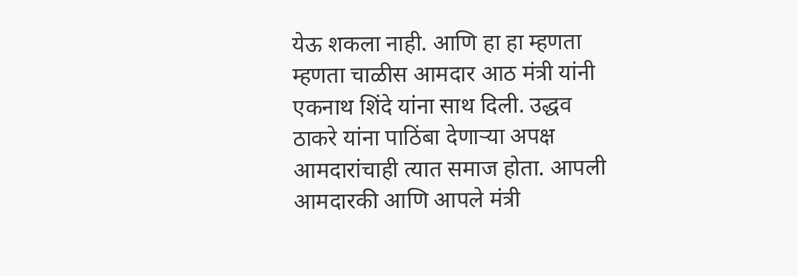येऊ शकला नाही. आणि हा हा म्हणता म्हणता चाळीस आमदार आठ मंत्री यांनी एकनाथ शिंदे यांना साथ दिली. उद्धव ठाकरे यांना पाठिंबा देणाऱ्या अपक्ष आमदारांचाही त्यात समाज होता. आपली आमदारकी आणि आपले मंत्री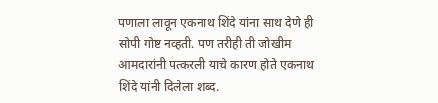पणाला लावून एकनाथ शिंदे यांना साथ देणे ही सोपी गोष्ट नव्हती. पण तरीही ती जोखीम आमदारांनी पत्करली याचे कारण होते एकनाथ शिंदे यांनी दिलेला शब्द.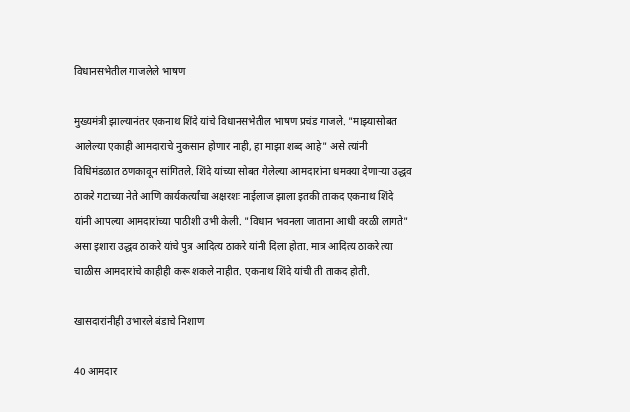विधानसभेतील गाजलेले भाषण

मुख्यमंत्री झाल्यानंतर एकनाथ शिंदे यांचे विधानसभेतील भाषण प्रचंड गाजले. "माझ्यासोबत आलेल्या एकाही आमदाराचे नुकसान होणार नाही, हा माझा शब्द आहे" असे त्यांनी विधिमंडळात ठणकावून सांगितले. शिंदे यांच्या सोबत गेलेल्या आमदारांना धमक्या देणाऱ्या उद्धव ठाकरे गटाच्या नेते आणि कार्यकर्त्यांचा अक्षरशः नाईलाज झाला इतकी ताकद एकनाथ शिंदे यांनी आपल्या आमदारांच्या पाठीशी उभी केली. "विधान भवनला जाताना आधी वरळी लागते" असा इशारा उद्धव ठाकरे यांचे पुत्र आदित्य ठाकरे यांनी दिला होता. मात्र आदित्य ठाकरे त्या चाळीस आमदारांचे काहीही करू शकले नाहीत. एकनाथ शिंदे यांची ती ताकद होती.

खासदारांनीही उभारले बंडाचे निशाण

40 आमदार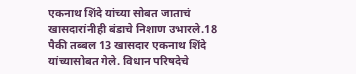एकनाथ शिंदे यांच्या सोबत जाताचं खासदारांनीही बंडाचे निशाण उभारले.18 पैकी तब्बल 13 खासदार एकनाथ शिंदे यांच्यासोबत गेले. विधान परिषदेचे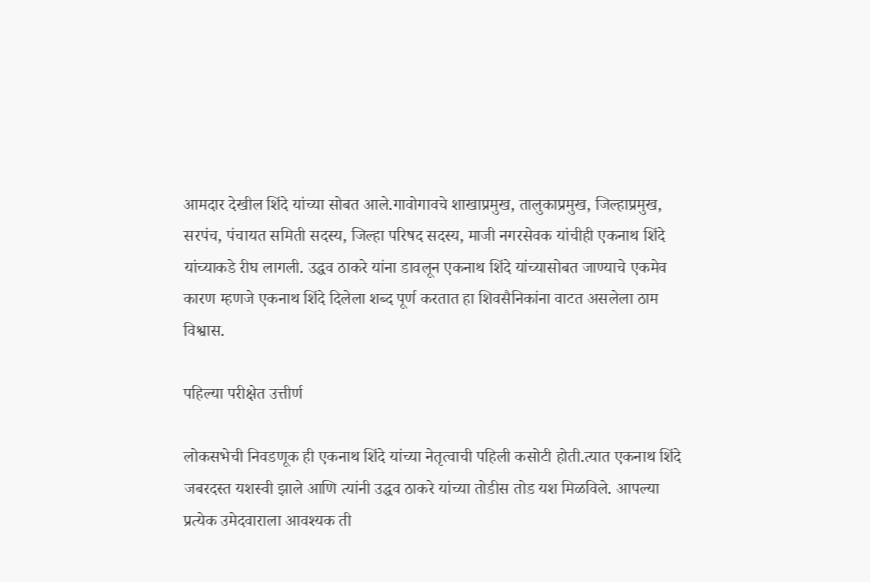आमदार देखील शिंदे यांच्या सोबत आले.गावोगावचे शाखाप्रमुख, तालुकाप्रमुख, जिल्हाप्रमुख, सरपंच, पंचायत समिती सदस्य, जिल्हा परिषद सदस्य, माजी नगरसेवक यांचीही एकनाथ शिंदे यांच्याकडे रीघ लागली. उद्धव ठाकरे यांना डावलून एकनाथ शिंदे यांच्यासोबत जाण्याचे एकमेव कारण म्हणजे एकनाथ शिंदे दिलेला शब्द पूर्ण करतात हा शिवसैनिकांना वाटत असलेला ठाम विश्वास.

पहिल्या परीक्षेत उत्तीर्ण

लोकसभेची निवडणूक ही एकनाथ शिंदे यांच्या नेतृत्वाची पहिली कसोटी होती.त्यात एकनाथ शिंदे जबरदस्त यशस्वी झाले आणि त्यांनी उद्धव ठाकरे यांच्या तोडीस तोड यश मिळविले. आपल्या प्रत्येक उमेदवाराला आवश्यक ती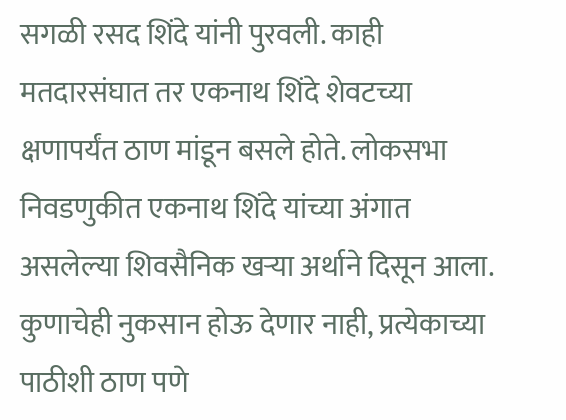सगळी रसद शिंदे यांनी पुरवली. काही मतदारसंघात तर एकनाथ शिंदे शेवटच्या क्षणापर्यंत ठाण मांडून बसले होते. लोकसभा निवडणुकीत एकनाथ शिंदे यांच्या अंगात असलेल्या शिवसैनिक खऱ्या अर्थाने दिसून आला. कुणाचेही नुकसान होऊ देणार नाही, प्रत्येकाच्या पाठीशी ठाण पणे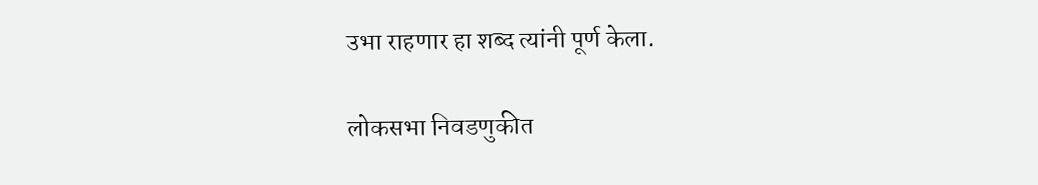उभा राहणार हा शब्द त्यांनी पूर्ण केला.

लोकसभा निवडणुकीत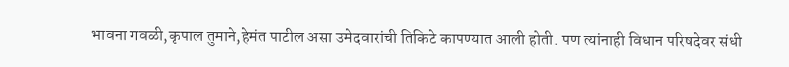भावना गवळी,कृपाल तुमाने,हेमंत पाटील असा उमेदवारांची तिकिटे कापण्यात आली होती. पण त्यांनाही विधान परिषदेवर संधी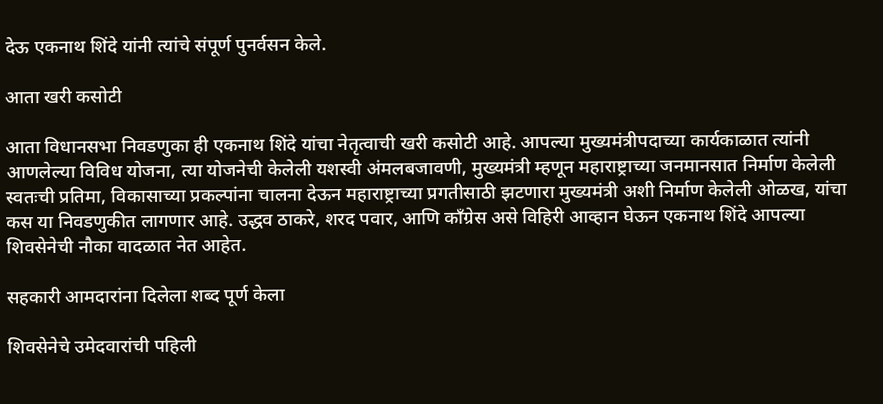देऊ एकनाथ शिंदे यांनी त्यांचे संपूर्ण पुनर्वसन केले.

आता खरी कसोटी

आता विधानसभा निवडणुका ही एकनाथ शिंदे यांचा नेतृत्वाची खरी कसोटी आहे. आपल्या मुख्यमंत्रीपदाच्या कार्यकाळात त्यांनी आणलेल्या विविध योजना, त्या योजनेची केलेली यशस्वी अंमलबजावणी, मुख्यमंत्री म्हणून महाराष्ट्राच्या जनमानसात निर्माण केलेली स्वतःची प्रतिमा, विकासाच्या प्रकल्पांना चालना देऊन महाराष्ट्राच्या प्रगतीसाठी झटणारा मुख्यमंत्री अशी निर्माण केलेली ओळख, यांचा कस या निवडणुकीत लागणार आहे. उद्धव ठाकरे, शरद पवार, आणि काँग्रेस असे विहिरी आव्हान घेऊन एकनाथ शिंदे आपल्या शिवसेनेची नौका वादळात नेत आहेत.

सहकारी आमदारांना दिलेला शब्द पूर्ण केला

शिवसेनेचे उमेदवारांची पहिली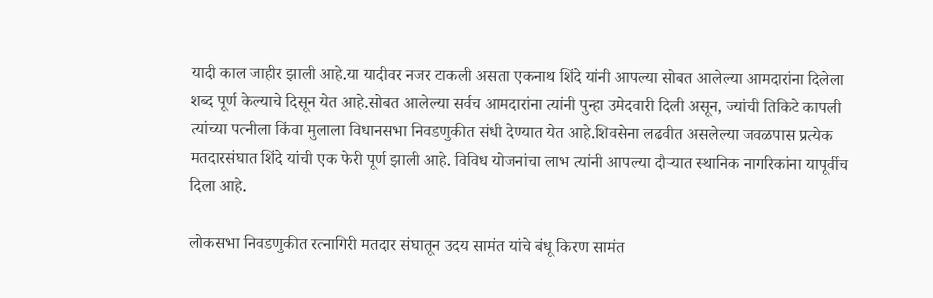यादी काल जाहीर झाली आहे.या यादीवर नजर टाकली असता एकनाथ शिंदे यांनी आपल्या सोबत आलेल्या आमदारांना दिलेला शब्द पूर्ण केल्याचे दिसून येत आहे.सोबत आलेल्या सर्वच आमदारांना त्यांनी पुन्हा उमेदवारी दिली असून, ज्यांची तिकिटे कापली त्यांच्या पत्नीला किंवा मुलाला विधानसभा निवडणुकीत संधी देण्यात येत आहे.शिवसेना लढवीत असलेल्या जवळपास प्रत्येक मतदारसंघात शिंदे यांची एक फेरी पूर्ण झाली आहे. विविध योजनांचा लाभ त्यांनी आपल्या दौऱ्यात स्थानिक नागरिकांना यापूर्वीच दिला आहे.

लोकसभा निवडणुकीत रत्नागिरी मतदार संघातून उदय सामंत यांचे बंधू किरण सामंत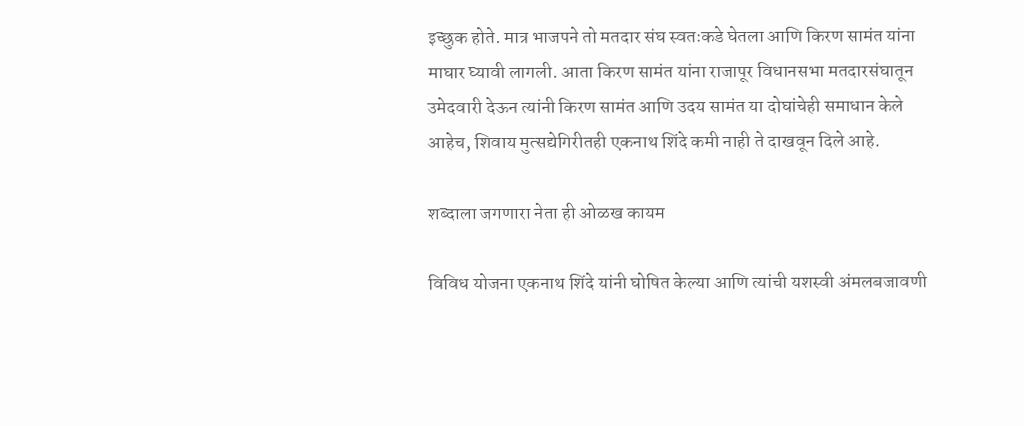इच्छुक होते. मात्र भाजपने तो मतदार संघ स्वतःकडे घेतला आणि किरण सामंत यांना माघार घ्यावी लागली. आता किरण सामंत यांना राजापूर विधानसभा मतदारसंघातून उमेदवारी देऊन त्यांनी किरण सामंत आणि उदय सामंत या दोघांचेही समाधान केले आहेच, शिवाय मुत्सद्येगिरीतही एकनाथ शिंदे कमी नाही ते दाखवून दिले आहे.

शब्दाला जगणारा नेता ही ओळख कायम

विविध योजना एकनाथ शिंदे यांनी घोषित केल्या आणि त्यांची यशस्वी अंमलबजावणी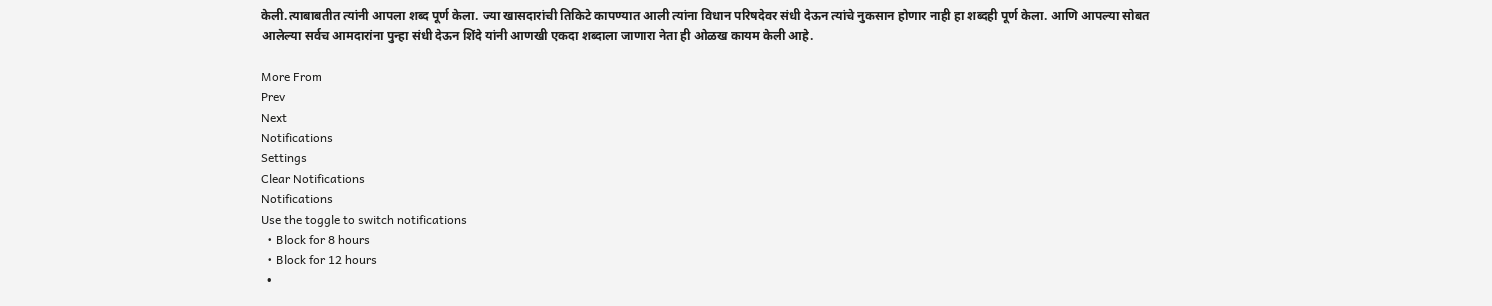केली.त्याबाबतीत त्यांनी आपला शब्द पूर्ण केला. ज्या खासदारांची तिकिटे कापण्यात आली त्यांना विधान परिषदेवर संधी देऊन त्यांचे नुकसान होणार नाही हा शब्दही पूर्ण केला. आणि आपल्या सोबत आलेल्या सर्वच आमदारांना पुन्हा संधी देऊन शिंदे यांनी आणखी एकदा शब्दाला जाणारा नेता ही ओळख कायम केली आहे.

More From
Prev
Next
Notifications
Settings
Clear Notifications
Notifications
Use the toggle to switch notifications
  • Block for 8 hours
  • Block for 12 hours
  •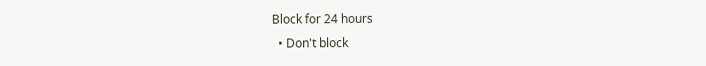Block for 24 hours
  • Don't block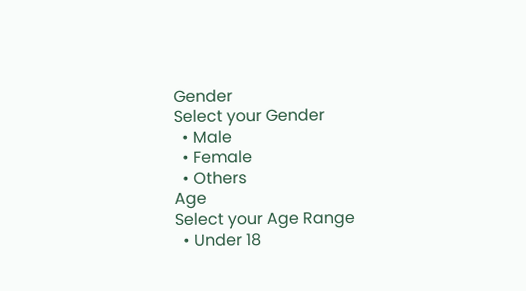Gender
Select your Gender
  • Male
  • Female
  • Others
Age
Select your Age Range
  • Under 18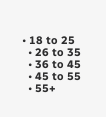• 18 to 25
  • 26 to 35
  • 36 to 45
  • 45 to 55
  • 55+